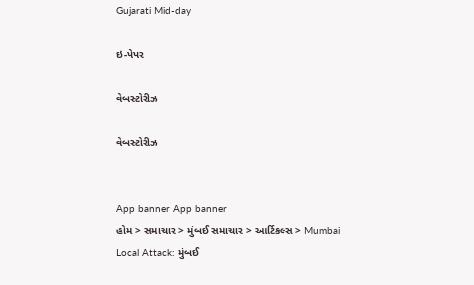Gujarati Mid-day

ઇ-પેપર

વેબસ્ટોરીઝ

વેબસ્ટોરીઝ


App banner App banner
હોમ > સમાચાર > મુંબઈ સમાચાર > આર્ટિકલ્સ > Mumbai Local Attack: મુંબઈ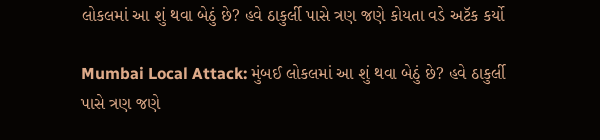લોકલમાં આ શું થવા બેઠું છે? હવે ઠાકુર્લી પાસે ત્રણ જણે કોયતા વડે અટૅક કર્યો

Mumbai Local Attack: મુંબઈ લોકલમાં આ શું થવા બેઠું છે? હવે ઠાકુર્લી પાસે ત્રણ જણે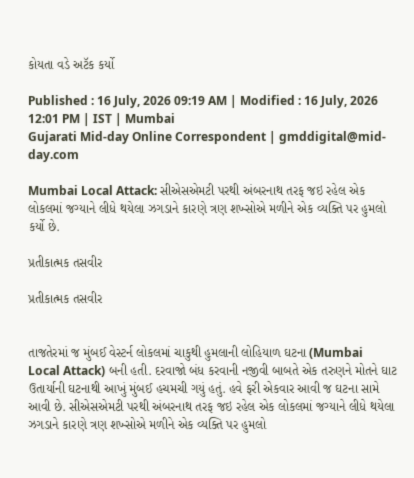કોયતા વડે અટૅક કર્યો

Published : 16 July, 2026 09:19 AM | Modified : 16 July, 2026 12:01 PM | IST | Mumbai
Gujarati Mid-day Online Correspondent | gmddigital@mid-day.com

Mumbai Local Attack: સીએસએમટી પરથી અંબરનાથ તરફ જઇ રહેલ એક લોકલમાં જગ્યાને લીધે થયેલા ઝગડાને કારણે ત્રણ શખ્સોએ મળીને એક વ્યક્તિ પર હુમલો કર્યો છે.

પ્રતીકાત્મક તસવીર

પ્રતીકાત્મક તસવીર


તાજતેરમાં જ મુંબઈ વેસ્ટર્ન લોકલમાં ચાકુથી હુમલાની લોહિયાળ ઘટના (Mumbai Local Attack) બની હતી. દરવાજો બંધ કરવાની નજીવી બાબતે એક તરુણને મોતને ઘાટ ઉતાર્યાની ઘટનાથી આખું મુંબઈ હચમચી ગયું હતું. હવે ફરી એકવાર આવી જ ઘટના સામે આવી છે. સીએસએમટી પરથી અંબરનાથ તરફ જઇ રહેલ એક લોકલમાં જગ્યાને લીધે થયેલા ઝગડાને કારણે ત્રણ શખ્સોએ મળીને એક વ્યક્તિ પર હુમલો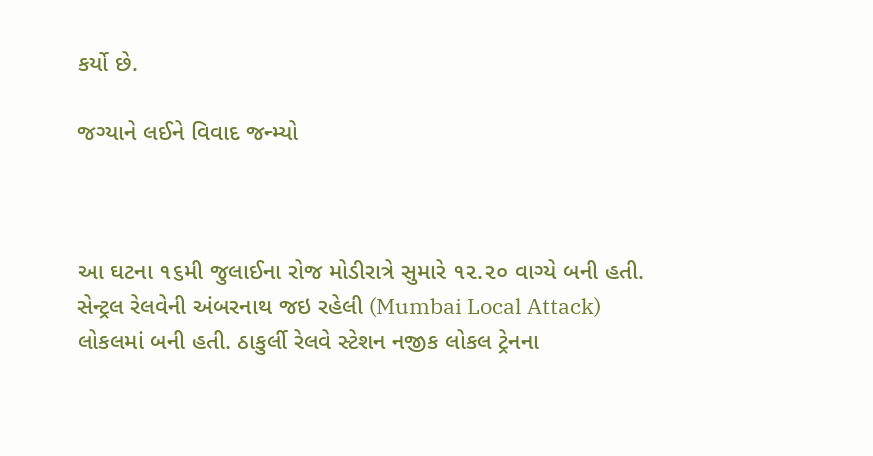કર્યો છે.

જગ્યાને લઈને વિવાદ જન્મ્યો



આ ઘટના ૧૬મી જુલાઈના રોજ મોડીરાત્રે સુમારે ૧૨.૨૦ વાગ્યે બની હતી. સેન્ટ્રલ રેલવેની અંબરનાથ જઇ રહેલી (Mumbai Local Attack) લોકલમાં બની હતી. ઠાકુર્લી રેલવે સ્ટેશન નજીક લોકલ ટ્રેનના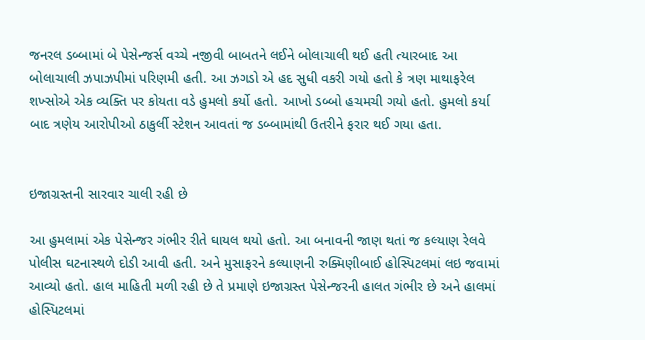જનરલ ડબ્બામાં બે પેસેન્જર્સ વચ્ચે નજીવી બાબતને લઈને બોલાચાલી થઈ હતી ત્યારબાદ આ બોલાચાલી ઝપાઝપીમાં પરિણમી હતી. આ ઝગડો એ હદ સુધી વકરી ગયો હતો કે ત્રણ માથાફરેલ શખ્સોએ એક વ્યક્તિ પર કોયતા વડે હુમલો કર્યો હતો. આખો ડબ્બો હચમચી ગયો હતો. હુમલો કર્યા બાદ ત્રણેય આરોપીઓ ઠાકુર્લી સ્ટેશન આવતાં જ ડબ્બામાંથી ઉતરીને ફરાર થઈ ગયા હતા.


ઇજાગ્રસ્તની સારવાર ચાલી રહી છે

આ હુમલામાં એક પેસેન્જર ગંભીર રીતે ઘાયલ થયો હતો. આ બનાવની જાણ થતાં જ કલ્યાણ રેલવે પોલીસ ઘટનાસ્થળે દોડી આવી હતી. અને મુસાફરને કલ્યાણની રુક્મિણીબાઈ હોસ્પિટલમાં લઇ જવામાં આવ્યો હતો. હાલ માહિતી મળી રહી છે તે પ્રમાણે ઇજાગ્રસ્ત પેસેન્જરની હાલત ગંભીર છે અને હાલમાં હોસ્પિટલમાં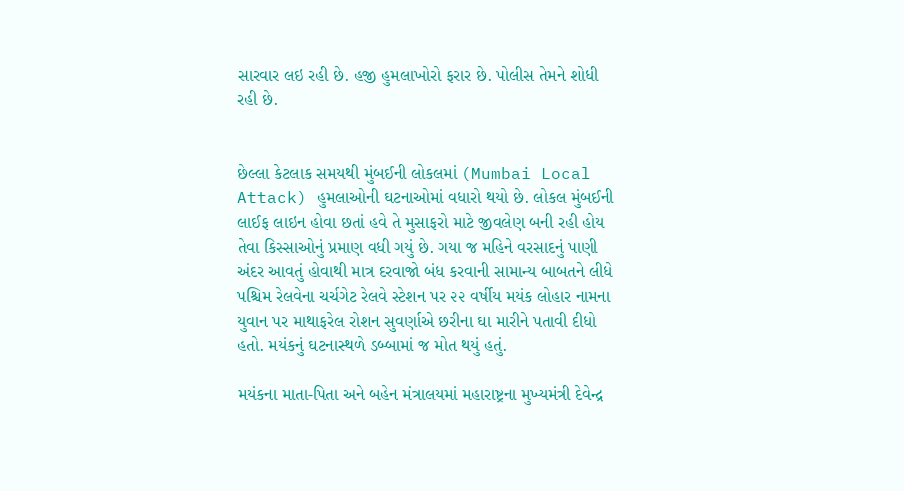સારવાર લઇ રહી છે. હજી હુમલાખોરો ફરાર છે. પોલીસ તેમને શોધી રહી છે.


છેલ્લા કેટલાક સમયથી મુંબઈની લોકલમાં (Mumbai Local Attack) હુમલાઓની ઘટનાઓમાં વધારો થયો છે. લોકલ મુંબઈની લાઈફ લાઇન હોવા છતાં હવે તે મુસાફરો માટે જીવલેણ બની રહી હોય તેવા કિસ્સાઓનું પ્રમાણ વધી ગયું છે. ગયા જ મહિને વરસાદનું પાણી અંદર આવતું હોવાથી માત્ર દરવાજો બંધ કરવાની સામાન્ય બાબતને લીધે પશ્ચિમ રેલવેના ચર્ચગેટ રેલવે સ્ટેશન પર ૨૨ વર્ષીય મયંક લોહાર નામના યુવાન પર માથાફરેલ રોશન સુવર્ણાએ છરીના ઘા મારીને પતાવી દીધો હતો. મયંકનું ઘટનાસ્થળે ડબ્બામાં જ મોત થયું હતું.

મયંકના માતા-પિતા અને બહેન મંત્રાલયમાં મહારાષ્ટ્રના મુખ્યમંત્રી દેવેન્દ્ર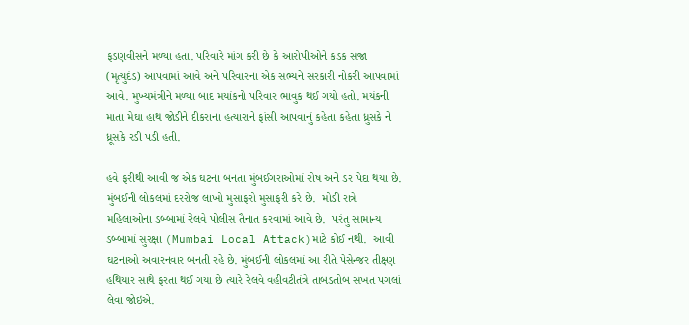ફડણવીસને મળ્યા હતા. પરિવારે માંગ કરી છે કે આરોપીઓને કડક સજા (મૃત્યુદંડ) આપવામાં આવે અને પરિવારના એક સભ્યને સરકારી નોકરી આપવામાં આવે. મુખ્યમંત્રીને મળ્યા બાદ મયાંકનો પરિવાર ભાવુક થઈ ગયો હતો. મયંકની માતા મેઘા હાથ જોડીને દીકરાના હત્યારાને ફાંસી આપવાનું કહેતા કહેતા ધ્રુસકે ને ધ્રૂસકે રડી પડી હતી.

હવે ફરીથી આવી જ એક ઘટના બનતા મુંબઈગરાઓમાં રોષ અને ડર પેદા થયા છે. મુંબઈની લોકલમાં દરરોજ લાખો મુસાફરો મુસાફરી કરે છે.  મોડી રાત્રે મહિલાઓના ડબ્બામાં રેલવે પોલીસ તૈનાત કરવામાં આવે છે.  પરંતુ સામાન્ય ડબ્બામાં સુરક્ષા (Mumbai Local Attack)માટે કોઈ નથી.  આવી ઘટનાઓ અવારનવાર બનતી રહે છે. મુંબઈની લોકલમાં આ રીતે પેસેન્જર તીક્ષ્ણ હથિયાર સાથે ફરતા થઈ ગયા છે ત્યારે રેલવે વહીવટીતંત્રે તાબડતોબ સખત પગલાં લેવા જોઇએ.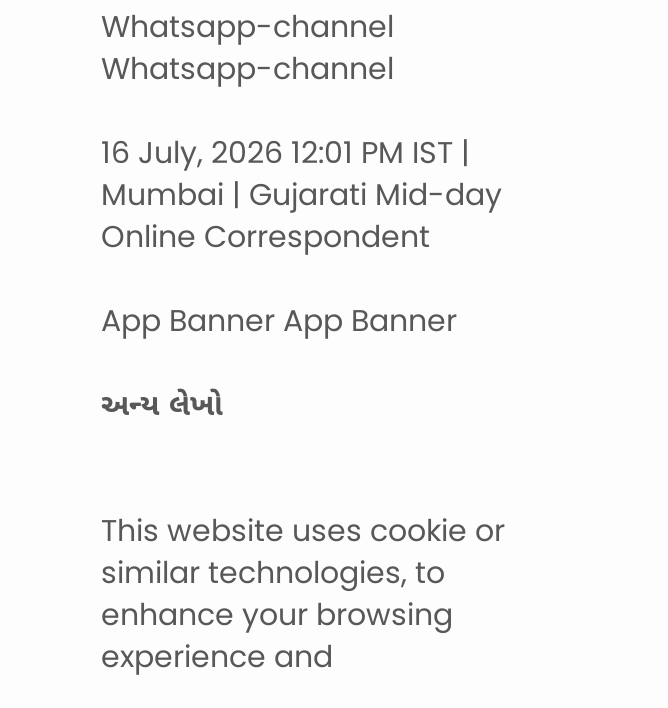Whatsapp-channel Whatsapp-channel

16 July, 2026 12:01 PM IST | Mumbai | Gujarati Mid-day Online Correspondent

App Banner App Banner

અન્ય લેખો


This website uses cookie or similar technologies, to enhance your browsing experience and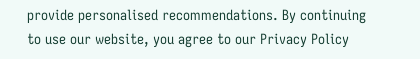provide personalised recommendations. By continuing to use our website, you agree to our Privacy Policy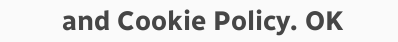and Cookie Policy. OK